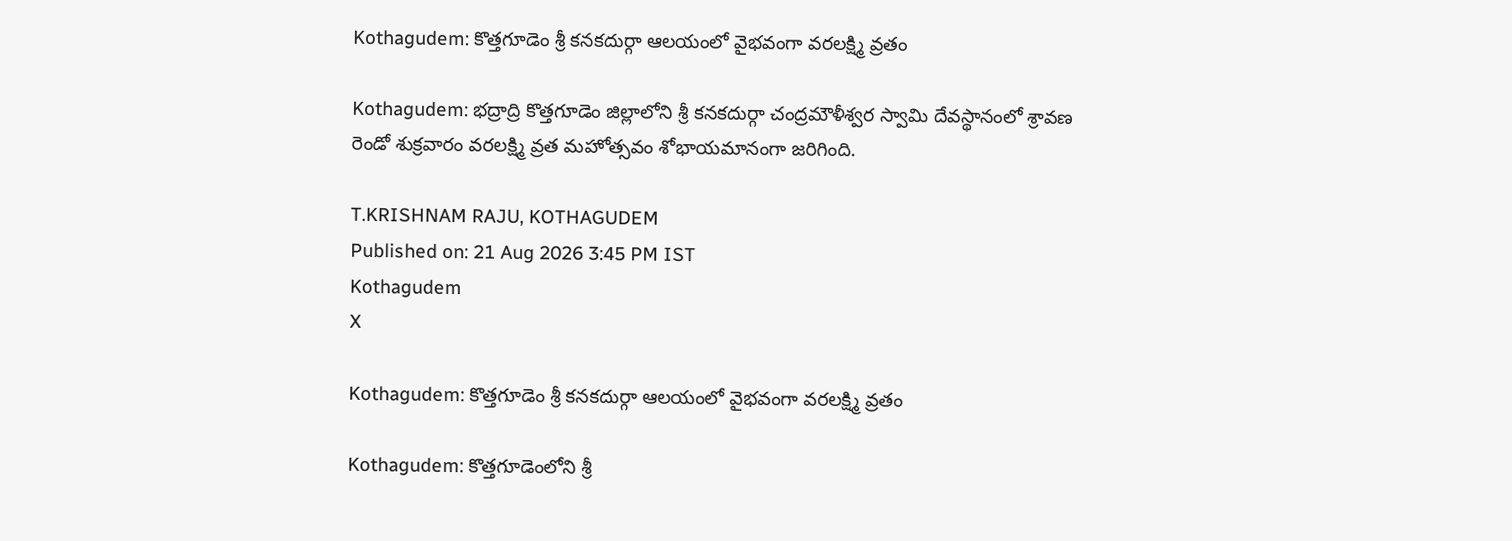Kothagudem: కొత్తగూడెం శ్రీ కనకదుర్గా ఆలయంలో వైభవంగా వరలక్ష్మి వ్రతం

Kothagudem: భద్రాద్రి కొత్తగూడెం జిల్లాలోని శ్రీ కనకదుర్గా చంద్రమౌళీశ్వర స్వామి దేవస్థానంలో శ్రావణ రెండో శుక్రవారం వరలక్ష్మి వ్రత మహోత్సవం శోభాయమానంగా జరిగింది.

T.KRISHNAM RAJU, KOTHAGUDEM
Published on: 21 Aug 2026 3:45 PM IST
Kothagudem
X

Kothagudem: కొత్తగూడెం శ్రీ కనకదుర్గా ఆలయంలో వైభవంగా వరలక్ష్మి వ్రతం

Kothagudem: కొత్తగూడెంలోని శ్రీ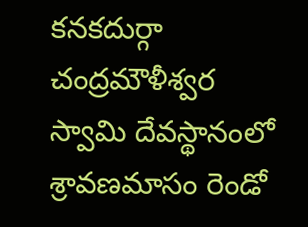కనకదుర్గా చంద్రమౌళీశ్వర స్వామి దేవస్థానంలో శ్రావణమాసం రెండో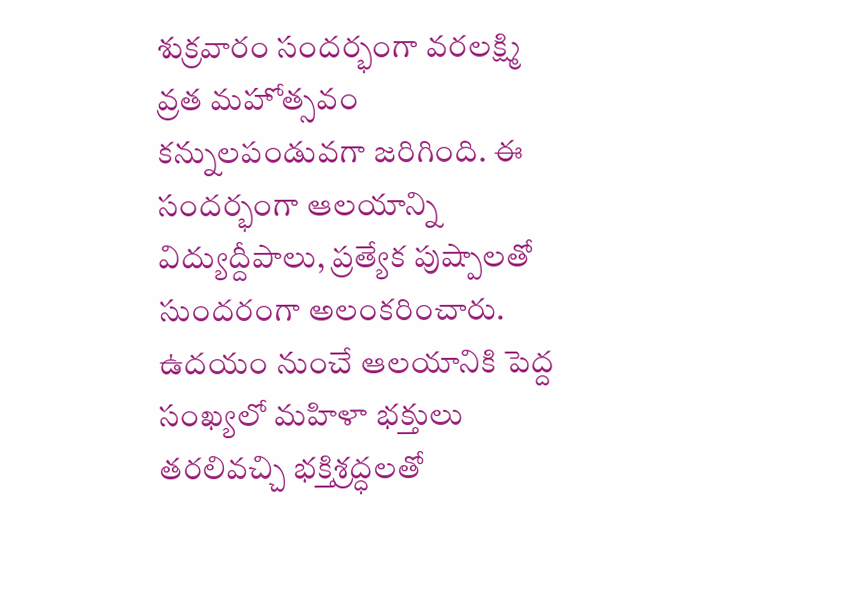శుక్రవారం సందర్భంగా వరలక్ష్మి వ్రత మహోత్సవం కన్నులపండువగా జరిగింది. ఈ సందర్భంగా ఆలయాన్ని విద్యుద్దీపాలు, ప్రత్యేక పుష్పాలతో సుందరంగా అలంకరించారు. ఉదయం నుంచే ఆలయానికి పెద్ద సంఖ్యలో మహిళా భక్తులు తరలివచ్చి భక్తిశ్రద్ధలతో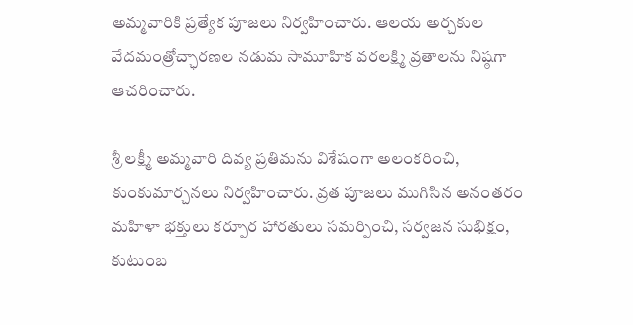అమ్మవారికి ప్రత్యేక పూజలు నిర్వహించారు. ఆలయ అర్చకుల వేదమంత్రోచ్ఛారణల నడుమ సామూహిక వరలక్ష్మి వ్రతాలను నిష్ఠగా ఆచరించారు.

శ్రీ లక్ష్మీ అమ్మవారి దివ్య ప్రతిమను విశేషంగా అలంకరించి, కుంకుమార్చనలు నిర్వహించారు. వ్రత పూజలు ముగిసిన అనంతరం మహిళా భక్తులు కర్పూర హారతులు సమర్పించి, సర్వజన సుభిక్షం, కుటుంబ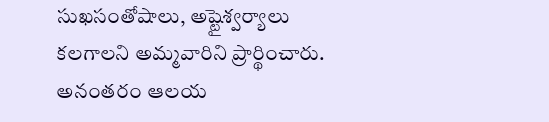సుఖసంతోషాలు, అష్టైశ్వర్యాలు కలగాలని అమ్మవారిని ప్రార్థించారు. అనంతరం ఆలయ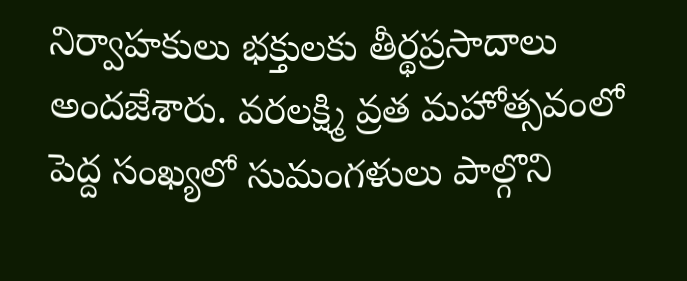నిర్వాహకులు భక్తులకు తీర్థప్రసాదాలు అందజేశారు. వరలక్ష్మి వ్రత మహోత్సవంలో పెద్ద సంఖ్యలో సుమంగళులు పాల్గొని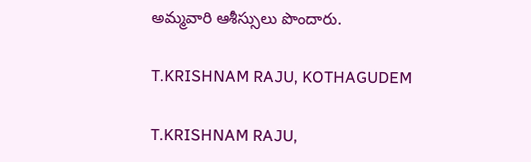అమ్మవారి ఆశీస్సులు పొందారు.

T.KRISHNAM RAJU, KOTHAGUDEM

T.KRISHNAM RAJU,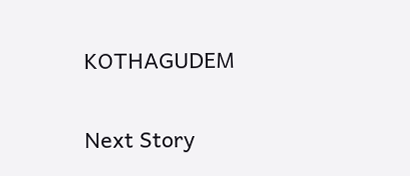KOTHAGUDEM

Next Story